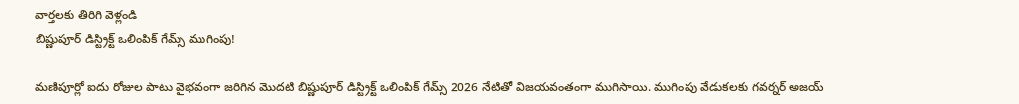వార్తలకు తిరిగి వెళ్లండి
బిష్ణుపూర్ డిస్ట్రిక్ట్ ఒలింపిక్ గేమ్స్ ముగింపు!

మణిపూర్లో ఐదు రోజుల పాటు వైభవంగా జరిగిన మొదటి బిష్ణుపూర్ డిస్ట్రిక్ట్ ఒలింపిక్ గేమ్స్ 2026 నేటితో విజయవంతంగా ముగిసాయి. ముగింపు వేడుకలకు గవర్నర్ అజయ్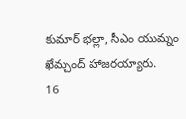కుమార్ భల్లా, సీఎం యుమ్నం ఖేమ్చంద్ హాజరయ్యారు.
16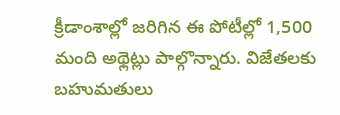క్రీడాంశాల్లో జరిగిన ఈ పోటీల్లో 1,500 మంది అథ్లెట్లు పాల్గొన్నారు. విజేతలకు బహుమతులు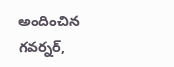అందించిన గవర్నర్,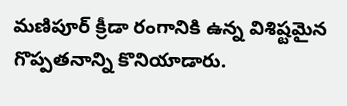మణిపూర్ క్రీడా రంగానికి ఉన్న విశిష్టమైన గొప్పతనాన్ని కొనియాడారు.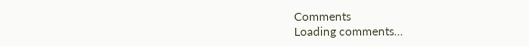Comments
Loading comments...